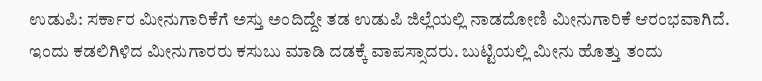ಉಡುಪಿ: ಸರ್ಕಾರ ಮೀನುಗಾರಿಕೆಗೆ ಅಸ್ತು ಅಂದಿದ್ದೇ ತಡ ಉಡುಪಿ ಜಿಲ್ಲೆಯಲ್ಲಿ ನಾಡದೋಣಿ ಮೀನುಗಾರಿಕೆ ಆರಂಭವಾಗಿದೆ. ಇಂದು ಕಡಲಿಗಿಳಿದ ಮೀನುಗಾರರು ಕಸುಬು ಮಾಡಿ ದಡಕ್ಕೆ ವಾಪಸ್ಸಾದರು. ಬುಟ್ಟಿಯಲ್ಲಿ ಮೀನು ಹೊತ್ತು ತಂದು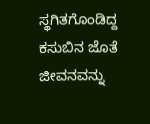ಸ್ಥಗಿತಗೊಂಡಿದ್ದ ಕಸುಬಿನ ಜೊತೆ ಜೀವನವನ್ನು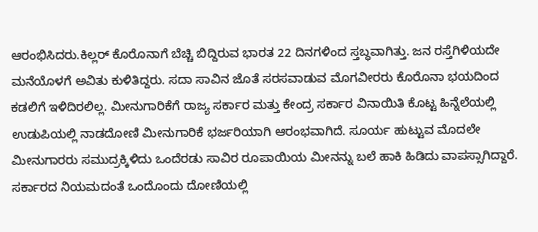ಆರಂಭಿಸಿದರು.ಕಿಲ್ಲರ್ ಕೊರೊನಾಗೆ ಬೆಚ್ಚಿ ಬಿದ್ದಿರುವ ಭಾರತ 22 ದಿನಗಳಿಂದ ಸ್ತಬ್ಧವಾಗಿತ್ತು. ಜನ ರಸ್ತೆಗಿಳಿಯದೇ ಮನೆಯೊಳಗೆ ಅವಿತು ಕುಳಿತಿದ್ದರು. ಸದಾ ಸಾವಿನ ಜೊತೆ ಸರಸವಾಡುವ ಮೊಗವೀರರು ಕೊರೊನಾ ಭಯದಿಂದ ಕಡಲಿಗೆ ಇಳಿದಿರಲಿಲ್ಲ. ಮೀನುಗಾರಿಕೆಗೆ ರಾಜ್ಯ ಸರ್ಕಾರ ಮತ್ತು ಕೇಂದ್ರ ಸರ್ಕಾರ ವಿನಾಯಿತಿ ಕೊಟ್ಟ ಹಿನ್ನೆಲೆಯಲ್ಲಿ ಉಡುಪಿಯಲ್ಲಿ ನಾಡದೋಣಿ ಮೀನುಗಾರಿಕೆ ಭರ್ಜರಿಯಾಗಿ ಆರಂಭವಾಗಿದೆ. ಸೂರ್ಯ ಹುಟ್ಟುವ ಮೊದಲೇ ಮೀನುಗಾರರು ಸಮುದ್ರಕ್ಕಿಳಿದು ಒಂದೆರಡು ಸಾವಿರ ರೂಪಾಯಿಯ ಮೀನನ್ನು ಬಲೆ ಹಾಕಿ ಹಿಡಿದು ವಾಪಸ್ಸಾಗಿದ್ದಾರೆ. ಸರ್ಕಾರದ ನಿಯಮದಂತೆ ಒಂದೊಂದು ದೋಣಿಯಲ್ಲಿ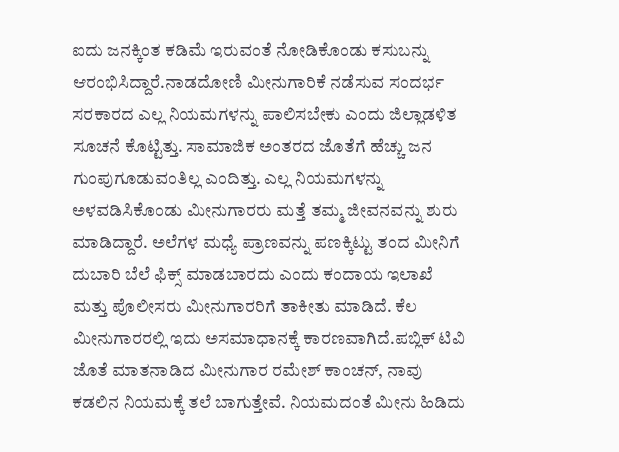ಐದು ಜನಕ್ಕಿಂತ ಕಡಿಮೆ ಇರುವಂತೆ ನೋಡಿಕೊಂಡು ಕಸುಬನ್ನು ಆರಂಭಿಸಿದ್ದಾರೆ.ನಾಡದೋಣಿ ಮೀನುಗಾರಿಕೆ ನಡೆಸುವ ಸಂದರ್ಭ ಸರಕಾರದ ಎಲ್ಲ ನಿಯಮಗಳನ್ನು ಪಾಲಿಸಬೇಕು ಎಂದು ಜಿಲ್ಲಾಡಳಿತ ಸೂಚನೆ ಕೊಟ್ಟಿತ್ತು. ಸಾಮಾಜಿಕ ಅಂತರದ ಜೊತೆಗೆ ಹೆಚ್ಚು ಜನ ಗುಂಪುಗೂಡುವಂತಿಲ್ಲ ಎಂದಿತ್ತು. ಎಲ್ಲ ನಿಯಮಗಳನ್ನು ಅಳವಡಿಸಿಕೊಂಡು ಮೀನುಗಾರರು ಮತ್ತೆ ತಮ್ಮ ಜೀವನವನ್ನು ಶುರು ಮಾಡಿದ್ದಾರೆ. ಅಲೆಗಳ ಮಧ್ಯೆ ಪ್ರಾಣವನ್ನು ಪಣಕ್ಕಿಟ್ಟು ತಂದ ಮೀನಿಗೆ ದುಬಾರಿ ಬೆಲೆ ಫಿಕ್ಸ್ ಮಾಡಬಾರದು ಎಂದು ಕಂದಾಯ ಇಲಾಖೆ ಮತ್ತು ಪೊಲೀಸರು ಮೀನುಗಾರರಿಗೆ ತಾಕೀತು ಮಾಡಿದೆ. ಕೆಲ ಮೀನುಗಾರರಲ್ಲಿ ಇದು ಅಸಮಾಧಾನಕ್ಕೆ ಕಾರಣವಾಗಿದೆ.ಪಬ್ಲಿಕ್ ಟಿವಿ ಜೊತೆ ಮಾತನಾಡಿದ ಮೀನುಗಾರ ರಮೇಶ್ ಕಾಂಚನ್, ನಾವು ಕಡಲಿನ ನಿಯಮಕ್ಕೆ ತಲೆ ಬಾಗುತ್ತೇವೆ. ನಿಯಮದಂತೆ ಮೀನು ಹಿಡಿದು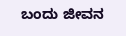ಬಂದು ಜೀವನ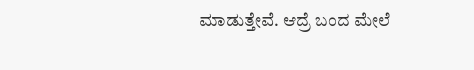ಮಾಡುತ್ತೇವೆ. ಆದ್ರೆ ಬಂದ ಮೇಲೆ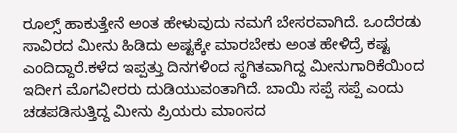ರೂಲ್ಸ್ ಹಾಕುತ್ತೇನೆ ಅಂತ ಹೇಳುವುದು ನಮಗೆ ಬೇಸರವಾಗಿದೆ. ಒಂದೆರಡು ಸಾವಿರದ ಮೀನು ಹಿಡಿದು ಅಷ್ಟಕ್ಕೇ ಮಾರಬೇಕು ಅಂತ ಹೇಳಿದ್ರೆ ಕಷ್ಟ ಎಂದಿದ್ದಾರೆ.ಕಳೆದ ಇಪ್ಪತ್ತು ದಿನಗಳಿಂದ ಸ್ಥಗಿತವಾಗಿದ್ದ ಮೀನುಗಾರಿಕೆಯಿಂದ ಇದೀಗ ಮೊಗವೀರರು ದುಡಿಯುವಂತಾಗಿದೆ. ಬಾಯಿ ಸಪ್ಪೆ ಸಪ್ಪೆ ಎಂದು ಚಡಪಡಿಸುತ್ತಿದ್ದ ಮೀನು ಪ್ರಿಯರು ಮಾಂಸದ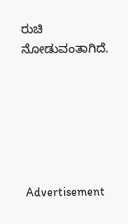ರುಚಿ ನೋಡುವಂತಾಗಿದೆ.






 Advertisement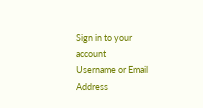Sign in to your account
Username or Email Address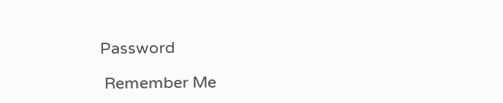Password

 Remember Me